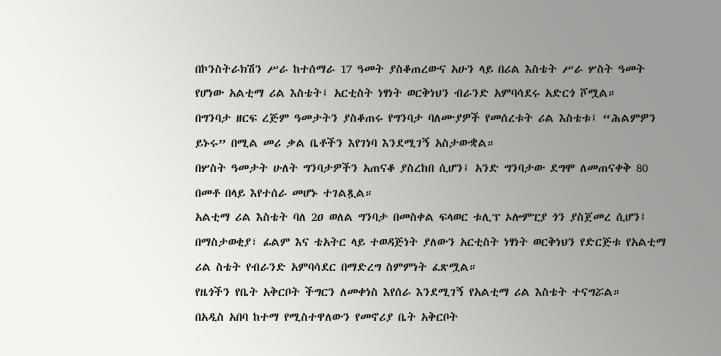በኮንስትራክሽን ሥራ ከተሰማራ 17 ዓመት ያስቆጠረውና አሁን ላይ በሪል እስቴት ሥራ ሦስት ዓመት የሆነው አልቲማ ሪል እስቴት፤ አርቲስት ነፃነት ወርቅነህን ብራንድ አምባሳደሩ አድርጎ ሾሟል።
በግንባታ ዘርፍ ረጅም ዓመታትን ያስቆጠሩ የግንባታ ባለሙያዎች የመሰረቱት ሪል እስቴቱ፤ “ሕልምዎን ይኑሩ” በሚል መሪ ቃል ቤቶችን እየገነባ እንደሚገኝ አስታውቋል።
በሦስት ዓመታት ሁለት ግንባታዎችን አጠናቆ ያስረከበ ሲሆን፤ አንድ ግንባታው ደግሞ ለመጠናቀቅ 80 በመቶ በላይ እየተሰራ መሆኑ ተገልጿል።
አልቲማ ሪል እስቴት ባለ 2ዐ ወለል ግንባታ በመስቀል ፍላወር ቱሊፕ ኦሎምፒያ ጎን ያስጀመረ ሲሆን፤ በማስታወቂያ፣ ፊልም እና ቴአትር ላይ ተወዳጅነት ያለውን አርቲስት ነፃነት ወርቅነህን የድርጅቱ የአልቲማ ሪል ስቴት የብራንድ አምባሳደር በማድረግ ስምምነት ፈጽሟል።
የዜጎችን የቤት አቅርቦት ችግርን ለመቀነስ እየሰራ እንደሚገኝ የአልቲማ ሪል እስቴት ተናግሯል።
በአዲስ አበባ ከተማ የሚስተዋለውን የመኖሪያ ቤት አቅርቦት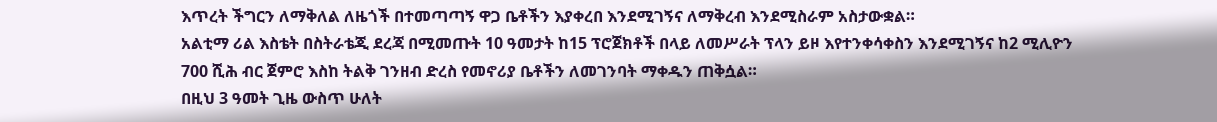እጥረት ችግርን ለማቅለል ለዜጎች በተመጣጣኝ ዋጋ ቤቶችን እያቀረበ እንደሚገኝና ለማቅረብ እንደሚስራም አስታውቋል።
አልቲማ ሪል እስቴት በስትራቴጂ ደረጃ በሚመጡት 10 ዓመታት ከ15 ፕሮጀክቶች በላይ ለመሥራት ፕላን ይዞ እየተንቀሳቀስን እንደሚገኝና ከ2 ሚሊዮን 700 ሺሕ ብር ጀምሮ እስከ ትልቅ ገንዘብ ድረስ የመኖሪያ ቤቶችን ለመገንባት ማቀዱን ጠቅሷል።
በዚህ 3 ዓመት ጊዜ ውስጥ ሁለት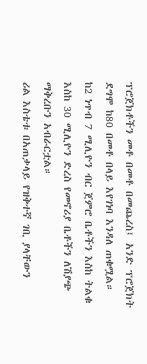ፕሮጀክቶችን መቶ በመቶ በመጨረስ፤ አንድ ፕሮጀክት ደግሞ ከ80 በመቶ በላይ እየገነባ እንዳለ ጠቁሟል።
ከ2 ነጥብ 7 ሚሊዮን ብር ጀምሮ ቤቶችን እስከ ትልቁ እስከ 30 ሚሊዮን ድረስ የመኖሪያ ቤቶችን ለሽያጭ ማቅረቡን አብራርቷል።
ሪል እስቴቱ በአጠቃላይ የዝቅተኛ ገቢ ያላቸውን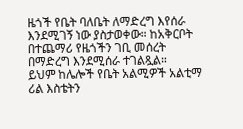ዜጎች የቤት ባለቤት ለማድረግ እየሰራ እንደሚገኝ ነው ያስታወቀው። ከአቅርቦት በተጨማሪ የዜጎችን ገቢ መሰረት በማድረግ እንደሚሰራ ተገልጿል።
ይህም ከሌሎች የቤት አልሚዎች አልቲማ ሪል እስቴትን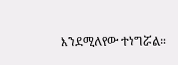እንደሚለየው ተነግሯል።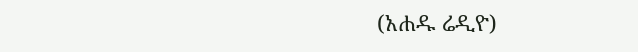(አሐዱ ሬዲዮ)